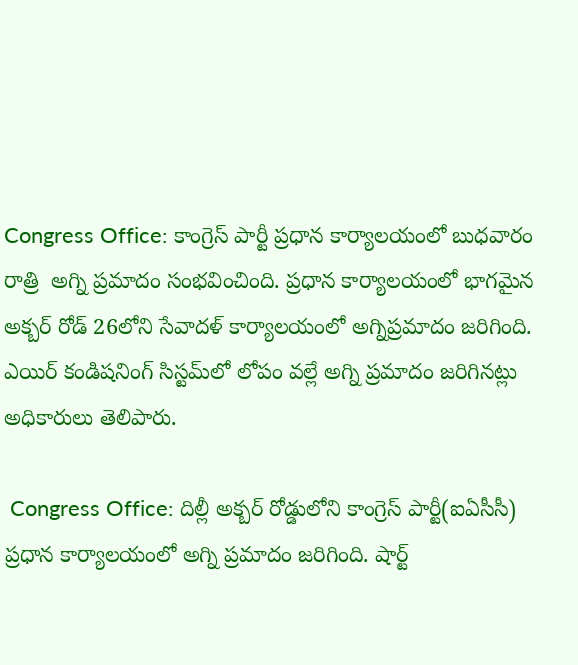Congress Office: కాంగ్రెస్ పార్టీ ప్రధాన కార్యాలయంలో బుధవారం రాత్రి  అగ్ని ప్రమాదం సంభవించింది. ప్రధాన కార్యాలయంలో భాగమైన అక్బర్ రోడ్ 26లోని సేవాదళ్ కార్యాలయంలో అగ్నిప్రమాదం జరిగింది. ఎయిర్ కండిషనింగ్ సిస్టమ్‌లో లోపం వల్లే అగ్ని ప్రమాదం జరిగినట్లు అధికారులు తెలిపారు.

 Congress Office: దిల్లీ అక్బర్ రోడ్డులోని కాంగ్రెస్ పార్టీ(ఐఏసీసీ) ప్రధాన కార్యాలయంలో అగ్ని ప్రమాదం జరిగింది. షార్ట్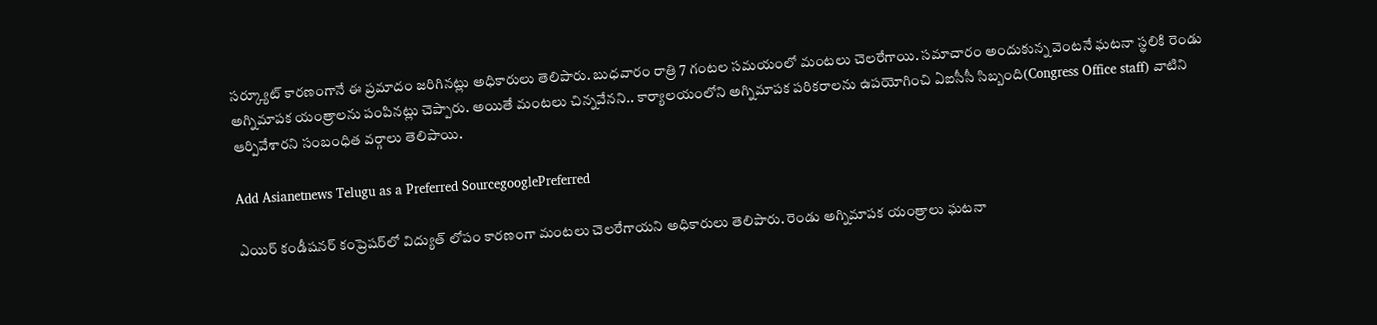సర్క్యూట్ కారణంగానే ఈ ప్రమాదం జరిగినట్లు అధికారులు తెలిపారు. బుధవారం రాత్రి 7 గంటల సమయంలో మంట‌లు చెలరేగాయి. సమాచారం అందుకున్న‌ వెంటనే ఘటనా స్థలికి రెండు అగ్నిమాపక యంత్రాలను పంపినట్లు చెప్పారు. అయితే మంటలు చిన్నవేనని.. కార్యాలయంలోని అగ్నిమాపక పరికరాలను ఉపయోగించి ఏఐసీసీ సిబ్బంది(Congress Office staff) వాటిని ఆర్పివేశారని సంబంధిత వర్గాలు తెలిపాయి.

Add Asianetnews Telugu as a Preferred SourcegooglePreferred

ఎయిర్ కండీషనర్ కంప్రెషర్‌లో విద్యుత్ లోపం కారణంగా మంటలు చెలరేగాయని అధికారులు తెలిపారు. రెండు అగ్నిమాపక యంత్రాలు ఘటనా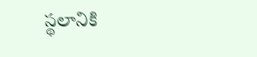స్థలానికి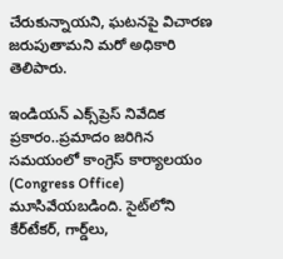చేరుకున్నాయని, ఘటనపై విచారణ జరుపుతామని మరో అధికారి తెలిపారు.

ఇండియన్ ఎక్స్‌ప్రెస్ నివేదిక ప్రకారం..ప్ర‌మాదం జరిగిన సమయంలో కాంగ్రెస్ కార్యాలయం (Congress Office) మూసివేయబడింది. సైట్‌లోని కేర్‌టేకర్, గార్డ్‌లు,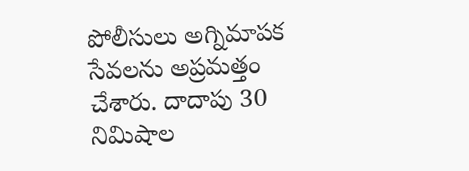పోలీసులు అగ్నిమాపక సేవలను అప్రమత్తం చేశారు. దాదాపు 30 నిమిషాల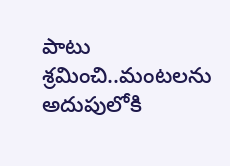పాటు శ్రమించి..మంటలను అదుపులోకి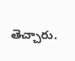తెచ్చారు.